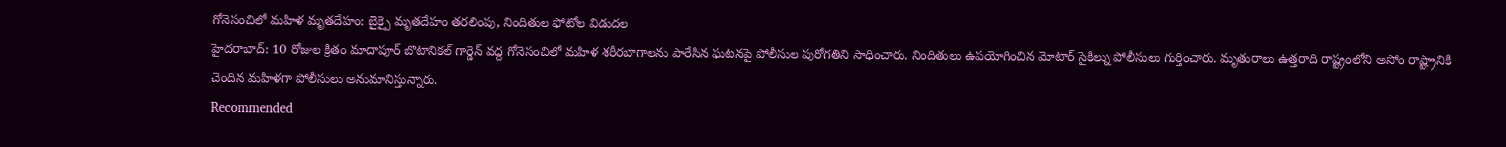గోనెసంచిలో మహిళ మృతదేహం: బైక్పై మృతదేహం తరలింపు, నిందితుల ఫోటోల విడుదల
హైదరాబాద్: 10 రోజుల క్రితం మాదాపూర్ బొటానికల్ గార్డెన్ వద్ద గోనెసంచిలో మహిళ శరీరబాగాలను పారేసిన ఘటనపై పోలీసుల పురోగతిని సాధించారు. నిందితులు ఉపయోగించిన మోటార్ సైకిల్ను పోలీసులు గుర్తించారు. మృతురాలు ఉత్తరాది రాష్ట్రంలోని అసోం రాష్ట్రానికి చెందిన మహిళగా పోలీసులు అనుమానిస్తున్నారు.
Recommended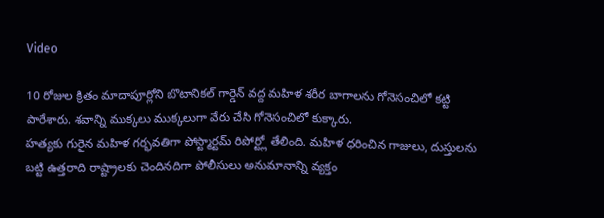Video

10 రోజుల క్రితం మాదాపూర్లోని బొటానికల్ గార్డెన్ వద్ద మహిళ శరీర బాగాలను గోనెసంచిలో కట్టి పారేశారు. శవాన్ని ముక్కలు ముక్కలుగా వేరు చేసి గోనెసంచిలో కుక్కారు.
హత్యకు గురైన మహిళ గర్భవతిగా పోస్ట్మార్టమ్ రిపోర్ట్లో తేలింది. మహిళ ధరించిన గాజులు, దుస్తులను బట్టి ఉత్తరాది రాష్ట్రాలకు చెందినదిగా పోలీసులు అనుమానాన్ని వ్యక్తం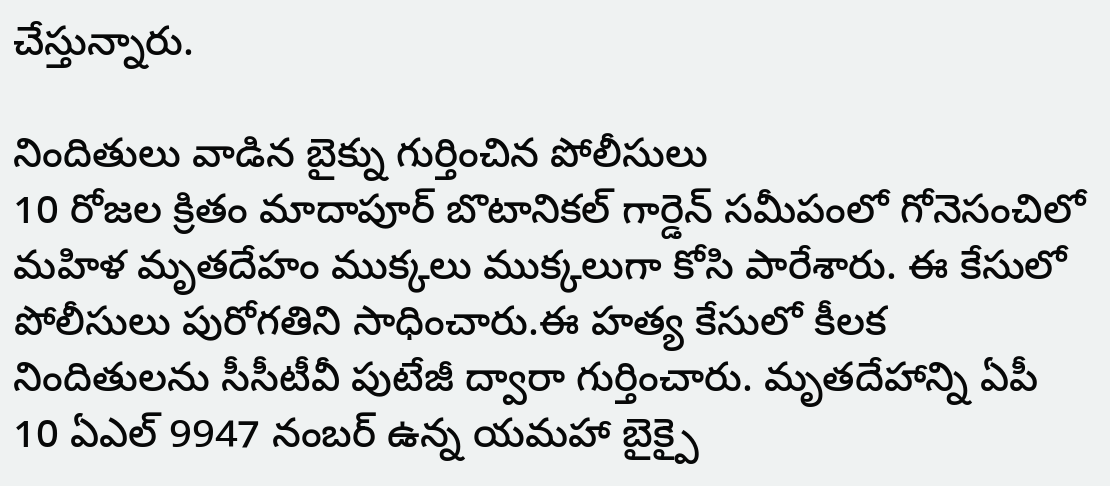చేస్తున్నారు.

నిందితులు వాడిన బైక్ను గుర్తించిన పోలీసులు
10 రోజల క్రితం మాదాపూర్ బొటానికల్ గార్డెన్ సమీపంలో గోనెసంచిలో మహిళ మృతదేహం ముక్కలు ముక్కలుగా కోసి పారేశారు. ఈ కేసులో పోలీసులు పురోగతిని సాధించారు.ఈ హత్య కేసులో కీలక నిందితులను సీసీటీవీ పుటేజీ ద్వారా గుర్తించారు. మృతదేహాన్ని ఏపీ 10 ఏఎల్ 9947 నంబర్ ఉన్న యమహా బైక్పై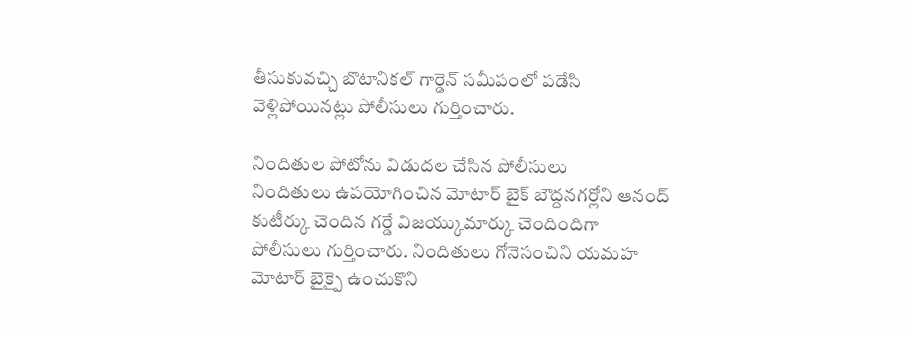తీసుకువచ్చి బొటానికల్ గార్డెన్ సమీపంలో పడేసి వెళ్లిపోయినట్లు పోలీసులు గుర్తించారు.

నిందితుల పోటోను విడుదల చేసిన పోలీసులు
నిందితులు ఉపయోగించిన మోటార్ బైక్ బౌద్దనగర్లోని ఆనంద్ కుటీర్కు చెందిన గర్డే విజయ్కుమార్కు చెందిందిగా పోలీసులు గుర్తించారు. నిందితులు గోనెసంచిని యమహ మోటార్ బైక్పై ఉంచుకొని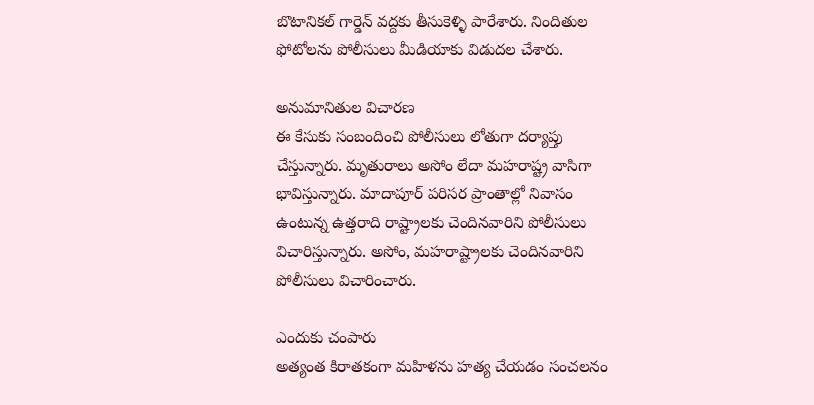బొటానికల్ గార్డెన్ వద్దకు తీసుకెళ్ళి పారేశారు. నిందితుల ఫోటోలను పోలీసులు మీడియాకు విడుదల చేశారు.

అనుమానితుల విచారణ
ఈ కేసుకు సంబందించి పోలీసులు లోతుగా దర్యాప్తు చేస్తున్నారు. మృతురాలు అసోం లేదా మహరాష్ట్ర వాసిగా భావిస్తున్నారు. మాదాపూర్ పరిసర ప్రాంతాల్లో నివాసం ఉంటున్న ఉత్తరాది రాష్ట్రాలకు చెందినవారిని పోలీసులు విచారిస్తున్నారు. అసోం, మహరాష్ట్రాలకు చెందినవారిని పోలీసులు విచారించారు.

ఎందుకు చంపారు
అత్యంత కిరాతకంగా మహిళను హత్య చేయడం సంచలనం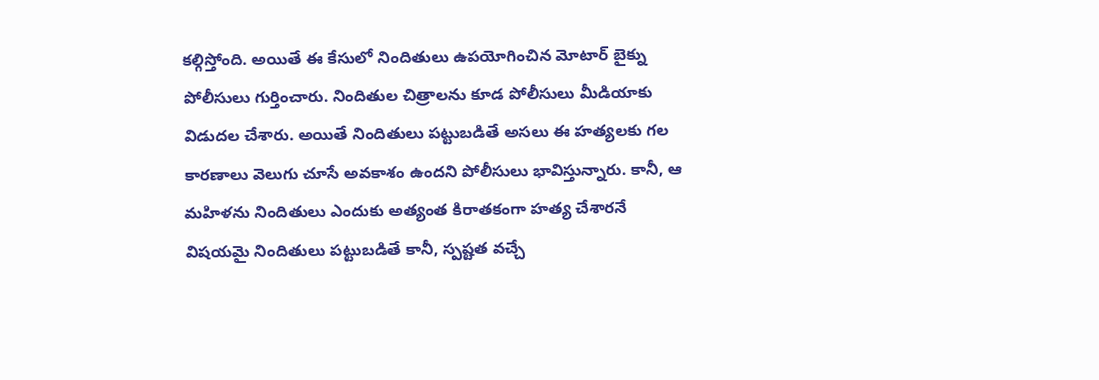కల్గిస్తోంది. అయితే ఈ కేసులో నిందితులు ఉపయోగించిన మోటార్ బైక్ను పోలీసులు గుర్తించారు. నిందితుల చిత్రాలను కూడ పోలీసులు మీడియాకు విడుదల చేశారు. అయితే నిందితులు పట్టుబడితే అసలు ఈ హత్యలకు గల కారణాలు వెలుగు చూసే అవకాశం ఉందని పోలీసులు భావిస్తున్నారు. కానీ, ఆ మహిళను నిందితులు ఎందుకు అత్యంత కిరాతకంగా హత్య చేశారనే విషయమై నిందితులు పట్టుబడితే కానీ, స్పష్టత వచ్చే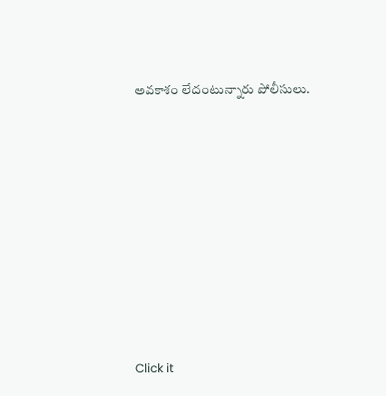అవకాశం లేదంటున్నారు పోలీసులు.












Click it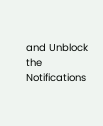and Unblock the Notifications